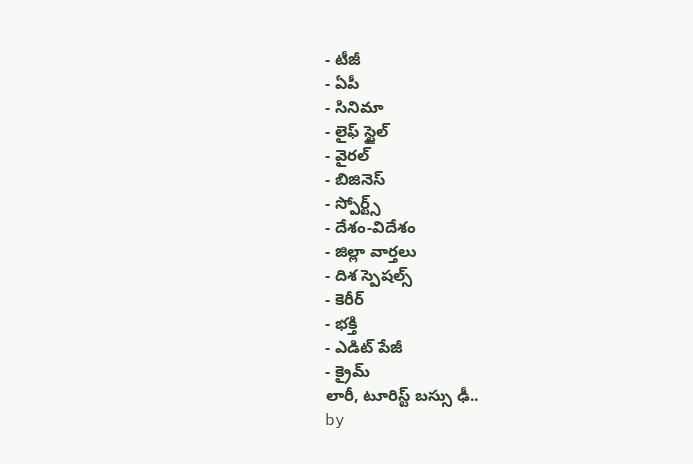- టీజీ
- ఏపీ
- సినిమా
- లైఫ్ స్టైల్
- వైరల్
- బిజినెస్
- స్పోర్ట్స్
- దేశం-విదేశం
- జిల్లా వార్తలు
- దిశ స్పెషల్స్
- కెరీర్
- భక్తి
- ఎడిట్ పేజీ
- క్రైమ్
లారీ, టూరిస్ట్ బస్సు ఢీ..
by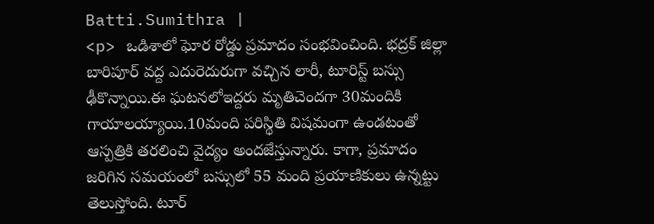Batti.Sumithra |
<p> ఒడిశాలో ఘోర రోడ్డు ప్రమాదం సంభవించింది. భద్రక్ జిల్లా బారిపూర్ వద్ద ఎదురెదురుగా వచ్చిన లారీ, టూరిస్ట్ బస్సు ఢీకొన్నాయి.ఈ ఘటనలోఇద్దరు మృతిచెందగా 30మందికి గాయాలయ్యాయి.10మంది పరిస్థితి విషమంగా ఉండటంతో ఆస్పత్రికి తరలించి వైద్యం అందజేస్తున్నారు. కాగా, ప్రమాదం జరిగిన సమయంలో బస్సులో 55 మంది ప్రయాణికులు ఉన్నట్టు తెలుస్తోంది. టూర్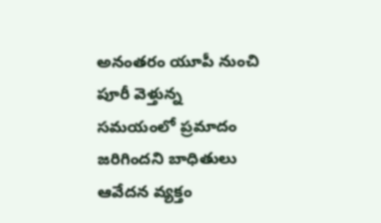అనంతరం యూపీ నుంచి పూరీ వెళ్తున్న సమయంలో ప్రమాదం జరిగిందని బాధితులు ఆవేదన వ్యక్తం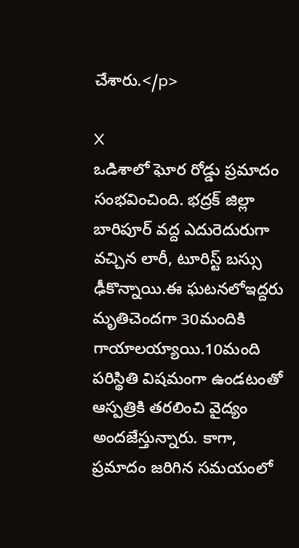చేశారు.</p>

X
ఒడిశాలో ఘోర రోడ్డు ప్రమాదం సంభవించింది. భద్రక్ జిల్లా బారిపూర్ వద్ద ఎదురెదురుగా వచ్చిన లారీ, టూరిస్ట్ బస్సు ఢీకొన్నాయి.ఈ ఘటనలోఇద్దరు మృతిచెందగా 30మందికి గాయాలయ్యాయి.10మంది పరిస్థితి విషమంగా ఉండటంతో ఆస్పత్రికి తరలించి వైద్యం అందజేస్తున్నారు. కాగా, ప్రమాదం జరిగిన సమయంలో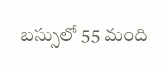బస్సులో 55 మంది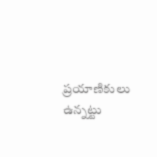ప్రయాణికులు ఉన్నట్టు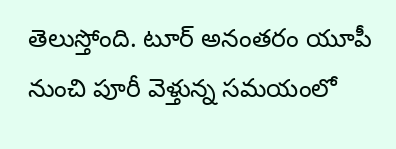తెలుస్తోంది. టూర్ అనంతరం యూపీ నుంచి పూరీ వెళ్తున్న సమయంలో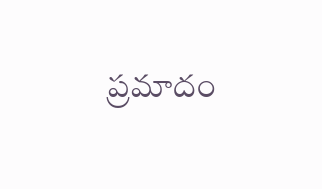ప్రమాదం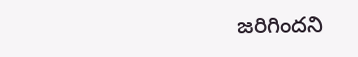జరిగిందని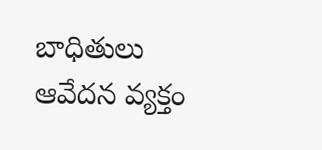బాధితులు ఆవేదన వ్యక్తం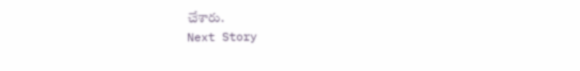చేశారు.
Next Story